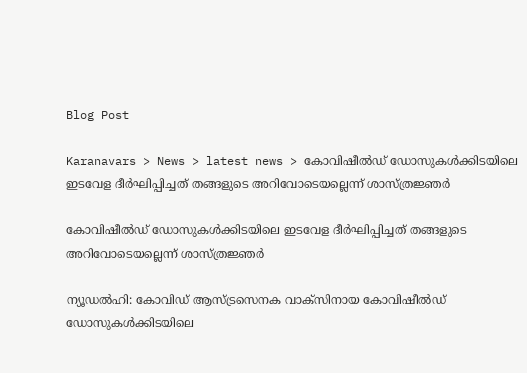Blog Post

Karanavars > News > latest news > കോവിഷീല്‍ഡ് ഡോസുകള്‍ക്കിടയിലെ ഇടവേള ദീര്‍ഘിപ്പിച്ചത് തങ്ങളുടെ അറിവോടെയല്ലെന്ന് ശാസ്ത്രജ്ഞര്‍

കോവിഷീല്‍ഡ് ഡോസുകള്‍ക്കിടയിലെ ഇടവേള ദീര്‍ഘിപ്പിച്ചത് തങ്ങളുടെ അറിവോടെയല്ലെന്ന് ശാസ്ത്രജ്ഞര്‍

ന്യൂഡല്‍ഹി: കോവിഡ് ആസ്ട്രസെനക വാക്സിനായ കോവിഷീല്‍ഡ് ഡോസുകള്‍ക്കിടയിലെ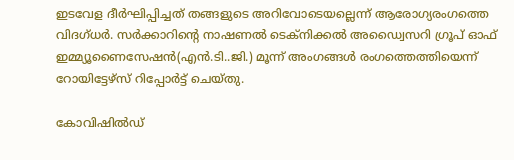ഇടവേള ദീര്‍ഘിപ്പിച്ചത് തങ്ങളുടെ അറിവോടെയല്ലെന്ന് ആരോഗ്യരംഗത്തെ വിദഗ്ധര്‍. സര്‍ക്കാറിന്‍റെ നാഷണല്‍ ടെക്നിക്കല്‍ അഡ്വൈസറി ഗ്രൂപ് ഓഫ് ഇമ്മ്യൂണൈസേഷന്‍(എന്‍.ടി..ജി.) മൂന്ന് അംഗങ്ങള്‍ രംഗത്തെത്തിയെന്ന് റോയിട്ടേഴ്സ് റിപ്പോര്‍ട്ട് ചെയ്തു.

കോവിഷില്‍ഡ്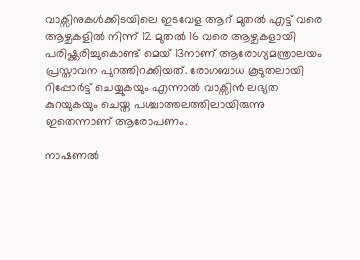വാക്സിനുകള്‍ക്കിടയിലെ ഇടവേള ആറ് മുതല്‍ എട്ട് വരെ ആഴ്ചകളില്‍ നിന്ന് 12 മുതല്‍ 16 വരെ ആഴ്ചകളായി പരിഷ്ക്കരിച്ചുകൊണ്ട് മെയ് 13നാണ് ആരോഗ്യമന്ത്രാലയം പ്രസ്താവന പുറത്തിറക്കിയത്. രോഗബാധ കൂടുതലായി റിപ്പോര്‍ട്ട് ചെയ്യുകയും എന്നാല്‍ വാക്സിന്‍ ലഭ്യത കുറയുകയും ചെയ്ത പശ്ചാത്തലത്തിലായിരുന്നു ഇതെന്നാണ് ആരോപണം.

നാഷണല്‍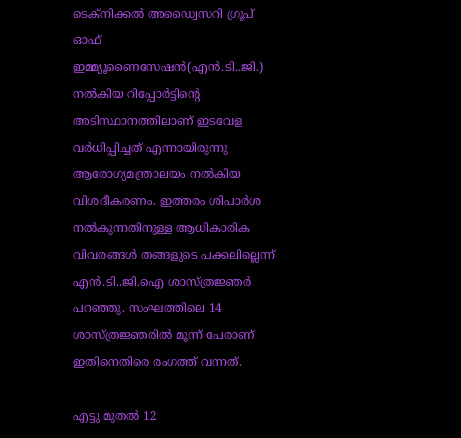ടെക്നിക്കല്‍ അഡ്വൈസറി ഗ്രൂപ് ഓഫ് ഇമ്മ്യൂണൈസേഷന്‍(എന്‍.ടി..ജി.) നല്‍കിയ റിപ്പോര്‍ട്ടിന്‍റെ അടിസ്ഥാനത്തിലാണ് ഇടവേള വര്‍ധിപ്പിച്ചത് എന്നായിരുന്നു ആരോഗ്യമന്ത്രാലയം നല്‍കിയ വിശദീകരണം. ഇത്തരം ശിപാര്‍ശ നല്‍കുന്നതിനുള്ള ആധികാരിക വിവരങ്ങള്‍ തങ്ങളുടെ പക്കലില്ലെന്ന് എന്‍.ടി..ജി.ഐ ശാസ്ത്രജ്ഞര്‍ പറഞ്ഞു. സംഘത്തിലെ 14 ശാസ്ത്രജ്ഞരില്‍ മൂന്ന് പേരാണ് ഇതിനെതിരെ രംഗത്ത് വന്നത്.

എട്ടു മുതല്‍ 12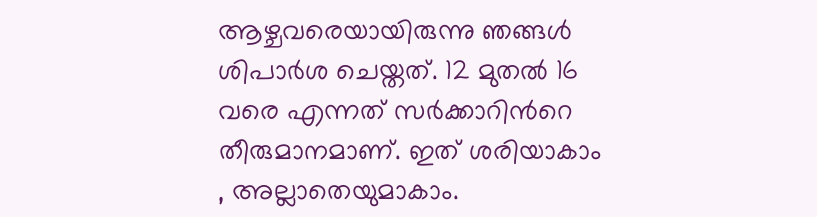ആഴ്ചവരെയായിരുന്നു ഞങ്ങള്‍ ശിപാര്‍ശ ചെയ്തത്. 12 മുതല്‍ 16 വരെ എന്നത് സര്‍ക്കാറിന്‍റെ തീരുമാനമാണ്. ഇത് ശരിയാകാം , അല്ലാതെയുമാകാം.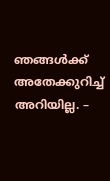ഞങ്ങള്‍ക്ക് അതേക്കുറിച്ച്‌ അറിയില്ല. –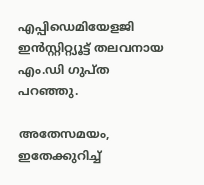എപ്പിഡെമിയേളജി ഇന്‍സ്റ്റിറ്റ്യൂട്ട് തലവനായ എം.ഡി ഗുപ്ത പറഞ്ഞു.

അതേസമയം, ഇതേക്കുറിച്ച്‌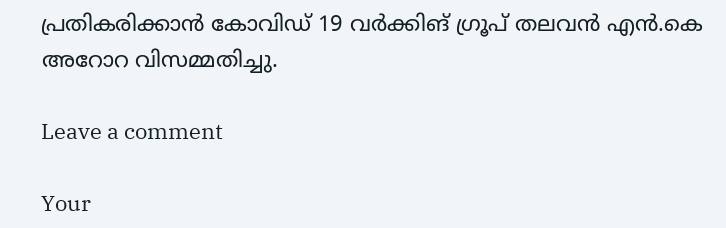പ്രതികരിക്കാന്‍ കോവിഡ് 19 വര്‍ക്കിങ് ഗ്രൂപ് തലവന്‍ എന്‍.കെ അറോറ വിസമ്മതിച്ചു.

Leave a comment

Your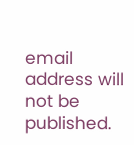email address will not be published.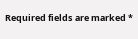Required fields are marked *